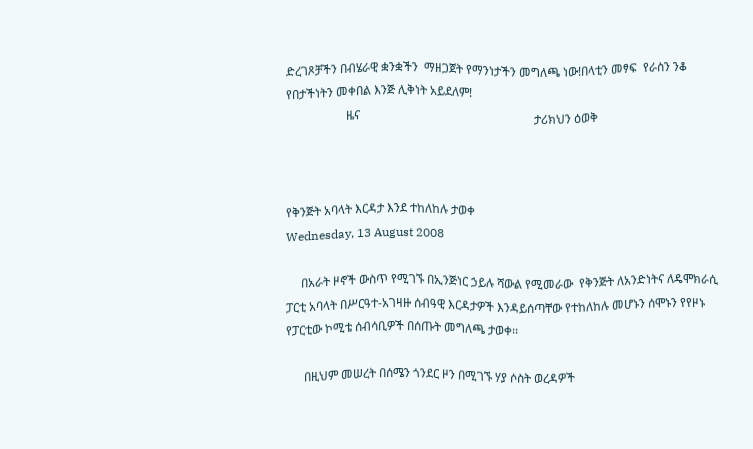ድረገጾቻችን በብሄራዊ ቋንቋችን  ማዘጋጀት የማንነታችን መግለጫ ነው!በላቲን መፃፍ  የራስን ንቆ  የበታችነትን መቀበል እንጅ ሊቅነት አይደለም!
                    ዜና                                                          ታሪክህን ዕወቅ



የቅንጅት አባላት እርዳታ እንደ ተከለከሉ ታወቀ
Wednesday, 13 August 2008

     በአራት ዞኖች ውስጥ የሚገኙ በኢንጅነር ኃይሉ ሻውል የሚመራው  የቅንጅት ለአንድነትና ለዴሞክራሲ ፓርቲ አባላት በሥርዓተ-አገዛዙ ሰብዓዊ እርዳታዎች እንዳይሰጣቸው የተከለከሉ መሆኑን ሰሞኑን የየዞኑ የፓርቲው ኮሚቴ ሰብሳቢዎች በሰጡት መግለጫ ታወቀ፡፡

      በዚህም መሠረት በሰሜን ጎንደር ዞን በሚገኙ ሃያ ሶስት ወረዳዎች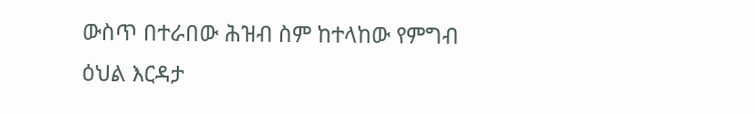ውስጥ በተራበው ሕዝብ ስም ከተላከው የምግብ ዕህል እርዳታ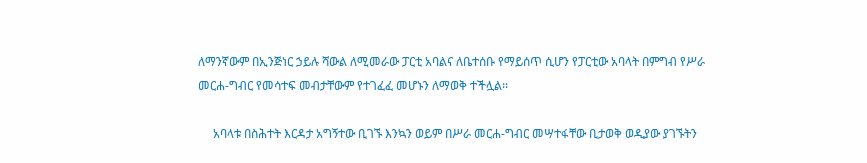ለማንኛውም በኢንጅነር ኃይሉ ሻውል ለሚመራው ፓርቲ አባልና ለቤተሰቡ የማይሰጥ ሲሆን የፓርቲው አባላት በምግብ የሥራ መርሐ-ግብር የመሳተፍ መብታቸውም የተገፈፈ መሆኑን ለማወቅ ተችሏል፡፡

     አባላቱ በስሕተት እርዳታ አግኝተው ቢገኙ እንኳን ወይም በሥራ መርሐ-ግብር መሣተፋቸው ቢታወቅ ወዲያው ያገኙትን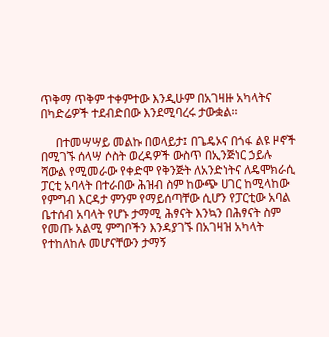ጥቅማ ጥቅም ተቀምተው እንዲሁም በአገዛዙ አካላትና በካድሬዎች ተደብድበው እንደሚባረሩ ታውቋል፡፡

     በተመሣሣይ መልኩ በወላይታ፤ በጌዴኦና በጎፋ ልዩ ዞኖች በሚገኙ ሰላሣ ሶስት ወረዳዎች ውስጥ በኢንጅነር ኃይሉ ሻውል የሚመራው የቀድሞ የቅንጅት ለአንድነትና ለዴሞክራሲ ፓርቲ አባላት በተራበው ሕዝብ ስም ከውጭ ሀገር ከሚላከው የምግብ እርዳታ ምንም የማይሰጣቸው ሲሆን የፓርቲው አባል ቤተሰብ አባላት የሆኑ ታማሚ ሕፃናት እንኳን በሕፃናት ስም የመጡ አልሚ ምግቦችን እንዳያገኙ በአገዛዝ አካላት የተከለከሉ መሆናቸውን ታማኝ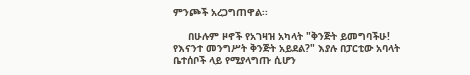ምንጮች አረጋግጠዋል፡፡

     በሁሉም ዞኖች የአገዛዝ አካላት "ቅንጅት ይመግባችሁ! የእናንተ መንግሥት ቅንጅት አይደል?" እያሉ በፓርቲው አባላት ቤተሰቦች ላይ የሚያላግጡ ሲሆን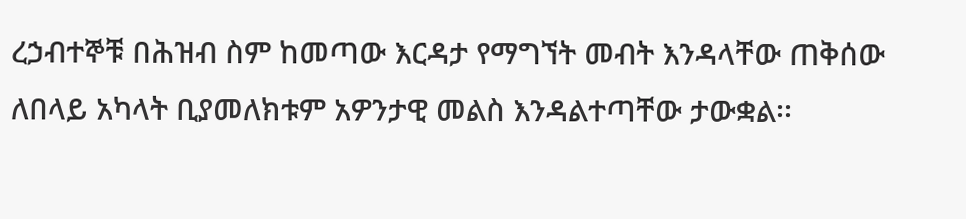ረኃብተኞቹ በሕዝብ ስም ከመጣው እርዳታ የማግኘት መብት እንዳላቸው ጠቅሰው ለበላይ አካላት ቢያመለክቱም አዎንታዊ መልስ እንዳልተጣቸው ታውቋል፡፡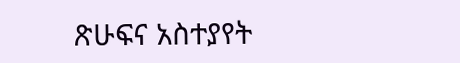ጽሁፍና አስተያየት